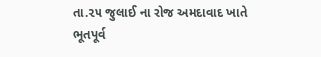તા.૨૫ જુલાઈ ના રોજ અમદાવાદ ખાતે ભૂતપૂર્વ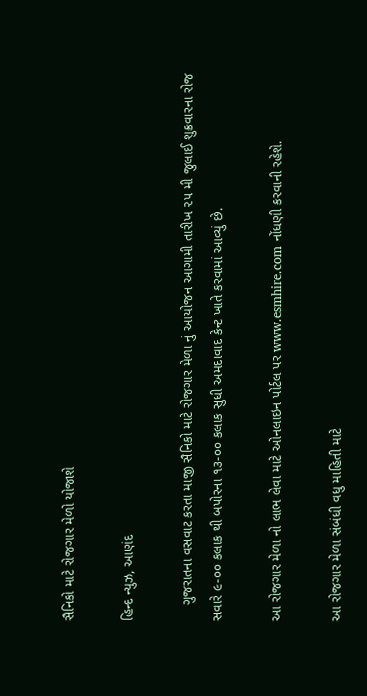સૈનિકો માટે રોજગાર મેળો યોજાશે

હિન્દ ન્યુઝ, આણંદ

    ગુજરાતના વસવાટ કરતા માજી સૈનિકો માટે રોજગાર મેળા નું આયોજન આગામી તારીખ ૨૫ મી જુલાઈ શુક્રવારના રોજ સવારે ૯-૦૦ કલાક થી બપોરના ૧૩-૦૦ કલાક સુધી અમદાવાદ કેન્ટ ખાતે કરવામાં આવ્યું છે.

આ રોજગાર મેળા નો લાભ લેવા માટે ઓનલાઇન પોર્ટલ પર www.esmhire.com નોંધણી કરવાની રહેશે.

આ રોજગાર મેળા સંબંધી વધુ માહિતી માટે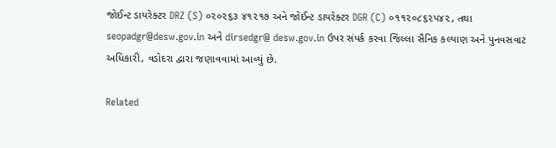જોઈન્ટ ડાયરેક્ટર DRZ (S) ૦૨૦૨૬૩ ૪૧૨૧૭ અને જોઈન્ટ ડાયરેક્ટર DGR (C) ૦૧૧૨૦૮૬૨૫૪૨, તથા seopadgr@desw.gov.in અને dirsedgr@ desw.gov.in ઉપર સંપર્ક કરવા જિલ્લા સૈનિક કલ્યાણ અને પુનવસવાટ અધિકારી, વડોદરા દ્વારા જણાવવામાં આવ્યું છે.

Related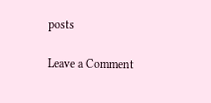posts

Leave a Comment